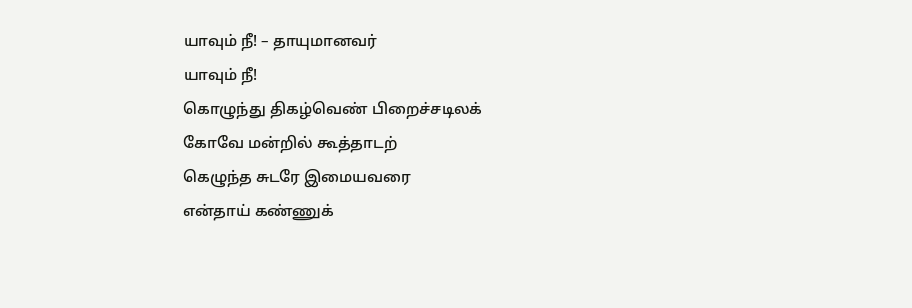யாவும் நீ! – தாயுமானவர்
யாவும் நீ!
கொழுந்து திகழ்வெண் பிறைச்சடிலக்
கோவே மன்றில் கூத்தாடற்
கெழுந்த சுடரே இமையவரை
என்தாய் கண்ணுக்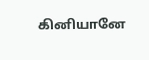கினியானே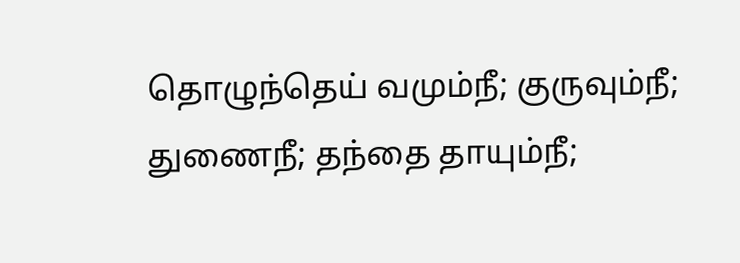தொழுந்தெய் வமும்நீ; குருவும்நீ;
துணைநீ; தந்தை தாயும்நீ;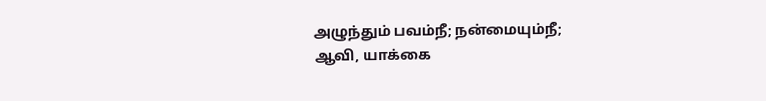அழுந்தும் பவம்நீ; நன்மையும்நீ;
ஆவி, யாக்கை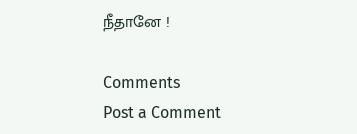நீதானே !

Comments
Post a Comment